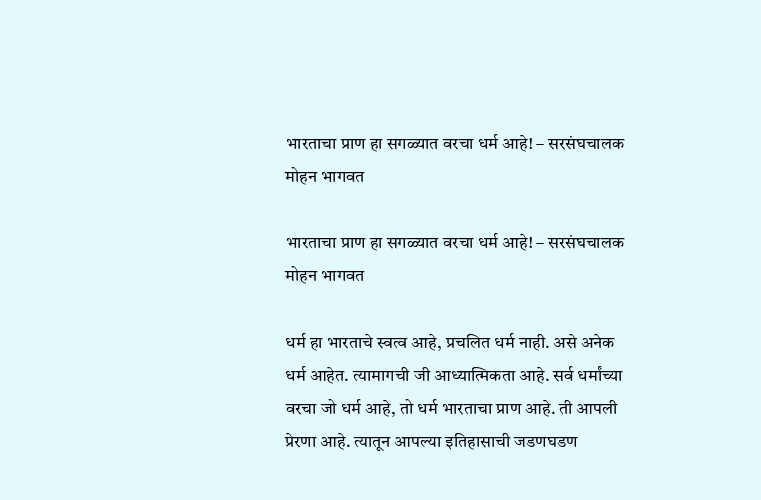भारताचा प्राण हा सगळ्यात वरचा धर्म आहे! – सरसंघचालक मोहन भागवत

भारताचा प्राण हा सगळ्यात वरचा धर्म आहे! – सरसंघचालक मोहन भागवत

धर्म हा भारताचे स्वत्व आहे, प्रचलित धर्म नाही. असे अनेक धर्म आहेत. त्यामागची जी आध्यात्मिकता आहे. सर्व धर्मांच्या वरचा जो धर्म आहे, तो धर्म भारताचा प्राण आहे. ती आपली प्रेरणा आहे. त्यातून आपल्या इतिहासाची जडणघडण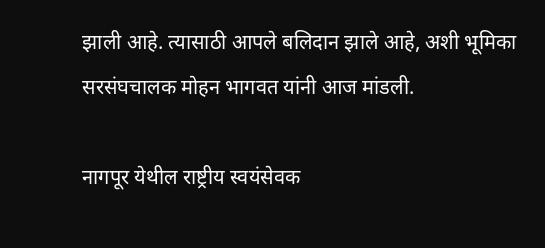झाली आहे. त्यासाठी आपले बलिदान झाले आहे, अशी भूमिका सरसंघचालक मोहन भागवत यांनी आज मांडली.

नागपूर येथील राष्ट्रीय स्वयंसेवक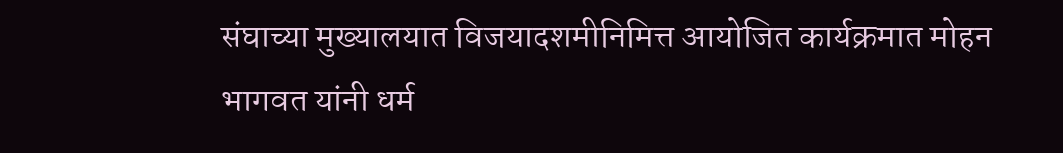संघाच्या मुख्यालयात विजयादशमीनिमित्त आयोजित कार्यक्रमात मोहन भागवत यांनी धर्म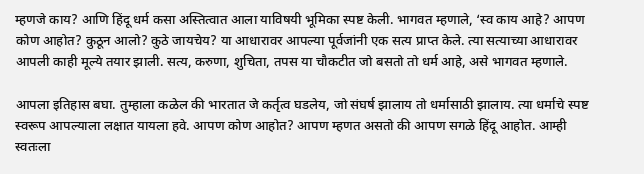म्हणजे काय? आणि हिंदू धर्म कसा अस्तित्वात आला याविषयी भूमिका स्पष्ट केली. भागवत म्हणाले, ‘स्व काय आहे? आपण कोण आहोत? कुठून आलो? कुठे जायचेय? या आधारावर आपल्या पूर्वजांनी एक सत्य प्राप्त केले. त्या सत्याच्या आधारावर आपली काही मूल्ये तयार झाली. सत्य, करुणा, शुचिता, तपस या चौकटीत जो बसतो तो धर्म आहे, असे भागवत म्हणाले.

आपला इतिहास बघा. तुम्हाला कळेल की भारतात जे कर्तृत्व घडलेय, जो संघर्ष झालाय तो धर्मासाठी झालाय. त्या धर्माचे स्पष्ट स्वरूप आपल्याला लक्षात यायला हवे. आपण कोण आहोत? आपण म्हणत असतो की आपण सगळे हिंदू आहोत. आम्ही स्वतःला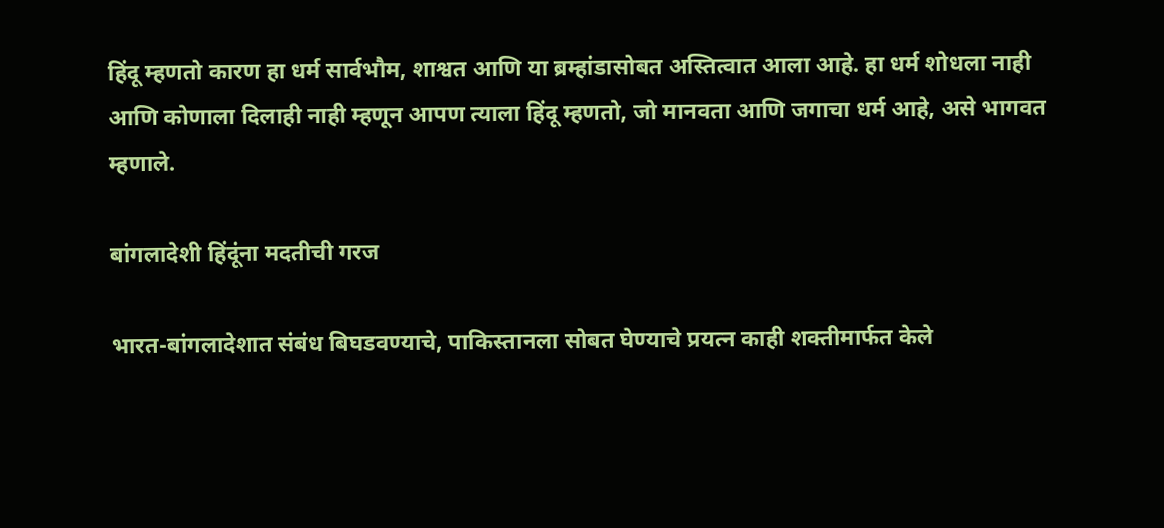हिंदू म्हणतो कारण हा धर्म सार्वभौम, शाश्वत आणि या ब्रम्हांडासोबत अस्तित्वात आला आहे. हा धर्म शोधला नाही आणि कोणाला दिलाही नाही म्हणून आपण त्याला हिंदू म्हणतो, जो मानवता आणि जगाचा धर्म आहे, असे भागवत म्हणाले.

बांगलादेशी हिंदूंना मदतीची गरज

भारत-बांगलादेशात संबंध बिघडवण्याचे, पाकिस्तानला सोबत घेण्याचे प्रयत्न काही शक्तीमार्फत केले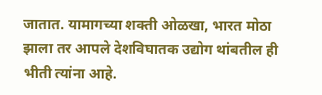जातात. यामागच्या शक्ती ओळखा, भारत मोठा झाला तर आपले देशविघातक उद्योग थांबतील ही भीती त्यांना आहे.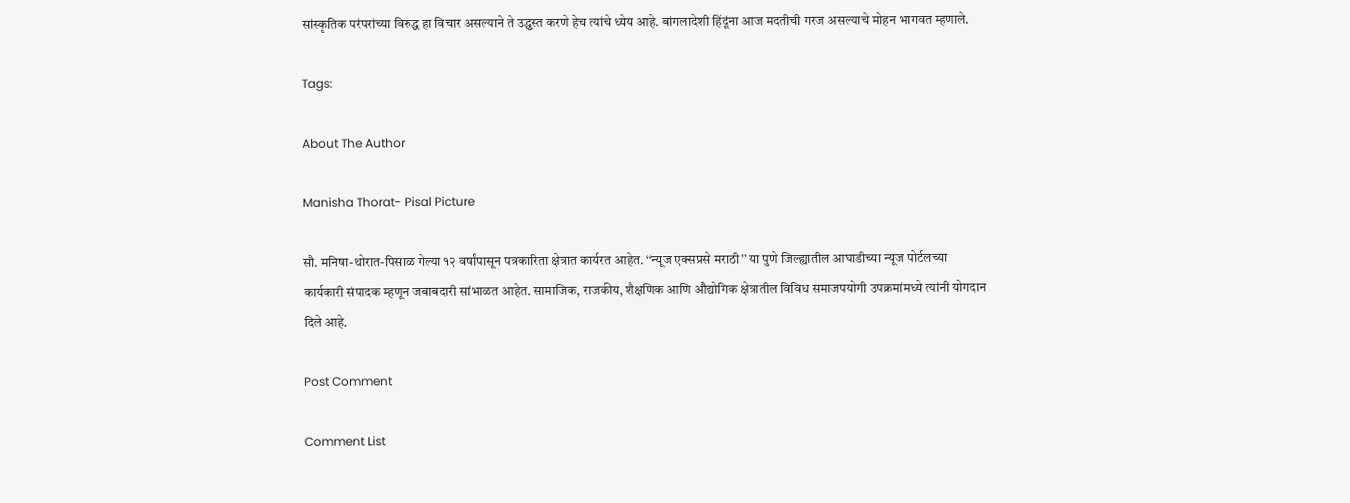सांस्कृतिक परंपरांच्या विरुद्ध हा विचार असल्याने ते उद्ध्वस्त करणे हेच त्यांचे ध्येय आहे. बांगलादेशी हिंदूंना आज मदतीची गरज असल्याचे मोहन भागवत म्हणाले.

Tags:

About The Author

Manisha Thorat- Pisal Picture

सौ. मनिषा-थोरात-पिसाळ गेल्या १२ वर्षांपासून पत्रकारिता क्षेत्रात कार्यरत आहेत. ‘‘न्यूज एक्सप्रसे मराठी’’ या पुणे जिल्ह्यातील आघाडीच्या न्यूज पोर्टलच्या कार्यकारी संपादक म्हणून जबाबदारी सांभाळत आहेत. सामाजिक, राजकीय, शैक्षणिक आणि औद्योगिक क्षेत्रातील विविध समाजपयोगी उपक्रमांमध्ये त्यांनी योगदान दिले आहे.

Post Comment

Comment List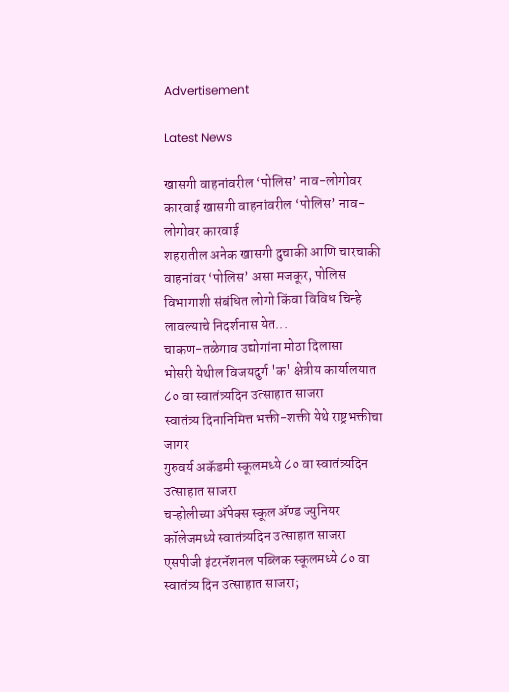Advertisement

Latest News

खासगी वाहनांवरील ‘पोलिस’ नाव-लोगोवर कारवाई खासगी वाहनांवरील ‘पोलिस’ नाव-लोगोवर कारवाई
शहरातील अनेक खासगी दुचाकी आणि चारचाकी वाहनांवर ‘पोलिस’ असा मजकूर, पोलिस विभागाशी संबंधित लोगो किंवा विविध चिन्हे लावल्याचे निदर्शनास येत...
चाकण-तळेगाव उद्योगांना मोठा दिलासा
भोसरी येथील विजयदुर्ग 'क' क्षेत्रीय कार्यालयात ८० वा स्वातंत्र्यदिन उत्साहात साजरा
स्वातंत्र्य दिनानिमित्त भक्ती-शक्ती येथे राष्ट्रभक्तीचा जागर
गुरुवर्य अकॅडमी स्कूलमध्ये ८० वा स्वातंत्र्यदिन उत्साहात साजरा
चऱ्होलीच्या अ‍ॅपेक्स स्कूल अ‍ॅण्ड ज्युनियर कॉलेजमध्ये स्वातंत्र्यदिन उत्साहात साजरा
एसपीजी इंटरनॅशनल पब्लिक स्कूलमध्ये ८० वा स्वातंत्र्य दिन उत्साहात साजरा;